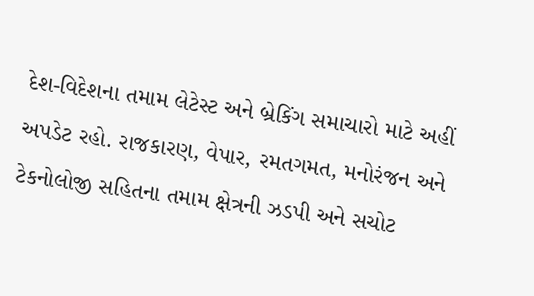દેશ-વિદેશના તમામ લેટેસ્ટ અને બ્રેકિંગ સમાચારો માટે અહીં અપડેટ રહો. રાજકારણ, વેપાર, રમતગમત, મનોરંજન અને ટેકનોલોજી સહિતના તમામ ક્ષેત્રની ઝડપી અને સચોટ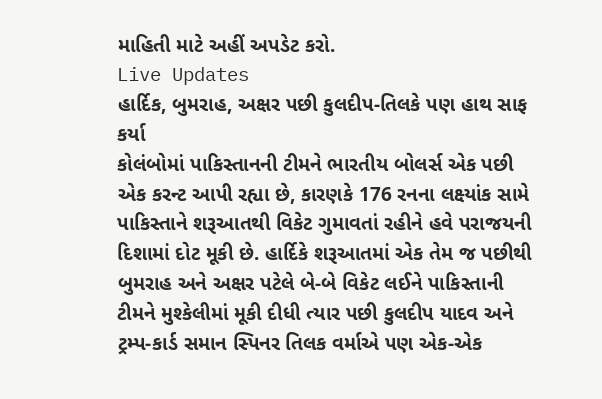માહિતી માટે અહીં અપડેટ કરો.
Live Updates
હાર્દિક, બુમરાહ, અક્ષર પછી કુલદીપ-તિલકે પણ હાથ સાફ કર્યા
કોલંબોમાં પાકિસ્તાનની ટીમને ભારતીય બોલર્સ એક પછી એક કરન્ટ આપી રહ્યા છે, કારણકે 176 રનના લક્ષ્યાંક સામે પાકિસ્તાને શરૂઆતથી વિકેટ ગુમાવતાં રહીને હવે પરાજયની દિશામાં દોટ મૂકી છે. હાર્દિકે શરૂઆતમાં એક તેમ જ પછીથી બુમરાહ અને અક્ષર પટેલે બે-બે વિકેટ લઈને પાકિસ્તાની ટીમને મુશ્કેલીમાં મૂકી દીધી ત્યાર પછી કુલદીપ યાદવ અને ટ્રમ્પ-કાર્ડ સમાન સ્પિનર તિલક વર્માએ પણ એક-એક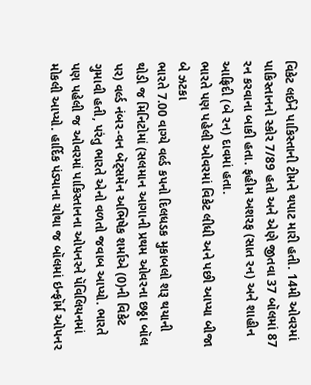વિકેટ લઈને પાકિસ્તાની ટીમને થપાટ મારી હતી. 14મી ઓવરમાં પાકિસ્તાનનો સ્કોર 7/89 હતો અને એણે જીતવા 37 બૉલમાં 87 રન કરવાના બાકી હતા. ફહીમ અશરફ (સાત રન) અને શાહીન આફ્રિદી (બે રન) દાવમાં હતા.
ભારતે પણ પહેલી ઓવરમાં વિકેટ લીધી અને પછી આપ્યા બીજા બે ઝટકા
ભારતે 7.00 વાગ્યે વર્લ્ડ કપનો દિલધડક મુકાબલો શરૂ થયાની થોડી જ મિનિટોમાં (સલમાન આગાની પ્રથમ ઓવરના છઠ્ઠા બૉલ પર) વર્લ્ડ નંબર-વન બૅટ્સમૅન અભિષેક શર્માએ (0)ની વિકેટ ગુમાવી હતી, પરંતુ ભારતે એનો વળતો જવાબ આપ્યો. ભારતે પણ પહેલી જ ઓવરમાં પાકિસ્તાનના ઓપનરને પૅવિલિયનમાં મોકલી આપ્યો. હાર્દિક પંડ્યાના ચોથા જ બૉલમાં ઇન્ફૉર્મ ઓપનર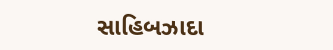સાહિબઝાદા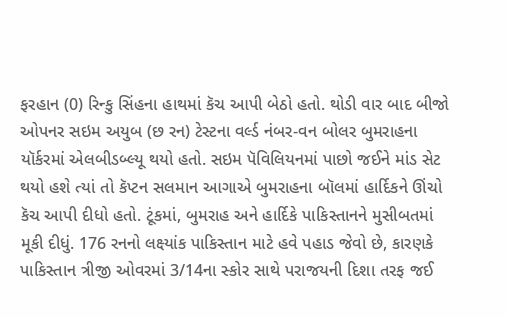ફરહાન (0) રિન્કુ સિંહના હાથમાં કૅચ આપી બેઠો હતો. થોડી વાર બાદ બીજો ઓપનર સઇમ અયુબ (છ રન) ટેસ્ટના વર્લ્ડ નંબર-વન બોલર બુમરાહના યૉર્કરમાં એલબીડબ્લ્યૂ થયો હતો. સઇમ પૅવિલિયનમાં પાછો જઈને માંડ સેટ થયો હશે ત્યાં તો કૅપ્ટન સલમાન આગાએ બુમરાહના બૉલમાં હાર્દિકને ઊંચો કૅચ આપી દીધો હતો. ટૂંકમાં, બુમરાહ અને હાર્દિકે પાકિસ્તાનને મુસીબતમાં મૂકી દીધું. 176 રનનો લક્ષ્યાંક પાકિસ્તાન માટે હવે પહાડ જેવો છે, કારણકે પાકિસ્તાન ત્રીજી ઓવરમાં 3/14ના સ્કોર સાથે પરાજયની દિશા તરફ જઈ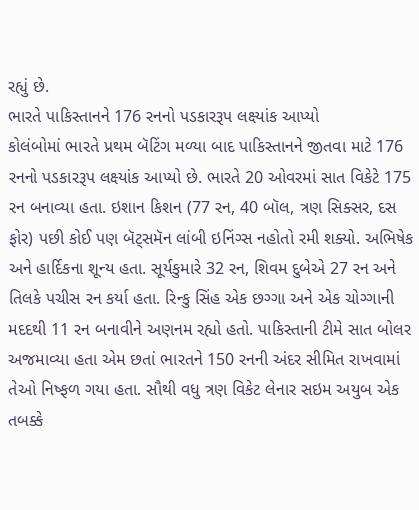રહ્યું છે.
ભારતે પાકિસ્તાનને 176 રનનો પડકારરૂપ લક્ષ્યાંક આપ્યો
કોલંબોમાં ભારતે પ્રથમ બૅટિંગ મળ્યા બાદ પાકિસ્તાનને જીતવા માટે 176 રનનો પડકારરૂપ લક્ષ્યાંક આપ્યો છે. ભારતે 20 ઓવરમાં સાત વિકેટે 175 રન બનાવ્યા હતા. ઇશાન કિશન (77 રન, 40 બૉલ, ત્રણ સિક્સર, દસ ફોર) પછી કોઈ પણ બૅટ્સમૅન લાંબી ઇનિંગ્સ નહોતો રમી શક્યો. અભિષેક અને હાર્દિકના શૂન્ય હતા. સૂર્યકુમારે 32 રન, શિવમ દુબેએ 27 રન અને તિલકે પચીસ રન કર્યા હતા. રિન્કુ સિંહ એક છગ્ગા અને એક ચોગ્ગાની મદદથી 11 રન બનાવીને અણનમ રહ્યો હતો. પાકિસ્તાની ટીમે સાત બોલર અજમાવ્યા હતા એમ છતાં ભારતને 150 રનની અંદર સીમિત રાખવામાં તેઓ નિષ્ફળ ગયા હતા. સૌથી વધુ ત્રણ વિકેટ લેનાર સઇમ અયુબ એક તબક્કે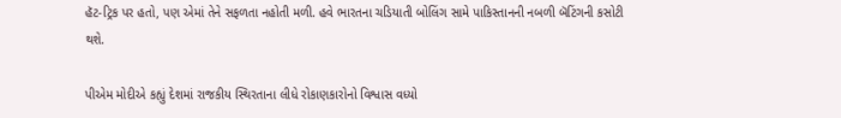હૅટ-ટ્રિક પર હતો, પણ એમાં તેને સફળતા નહોતી મળી. હવે ભારતના ચડિયાતી બોલિંગ સામે પાકિસ્તાનની નબળી બૅટિંગની કસોટી થશે.

પીએમ મોદીએ કહ્યું દેશમાં રાજકીય સ્થિરતાના લીધે રોકાણકારોનો વિશ્વાસ વધ્યો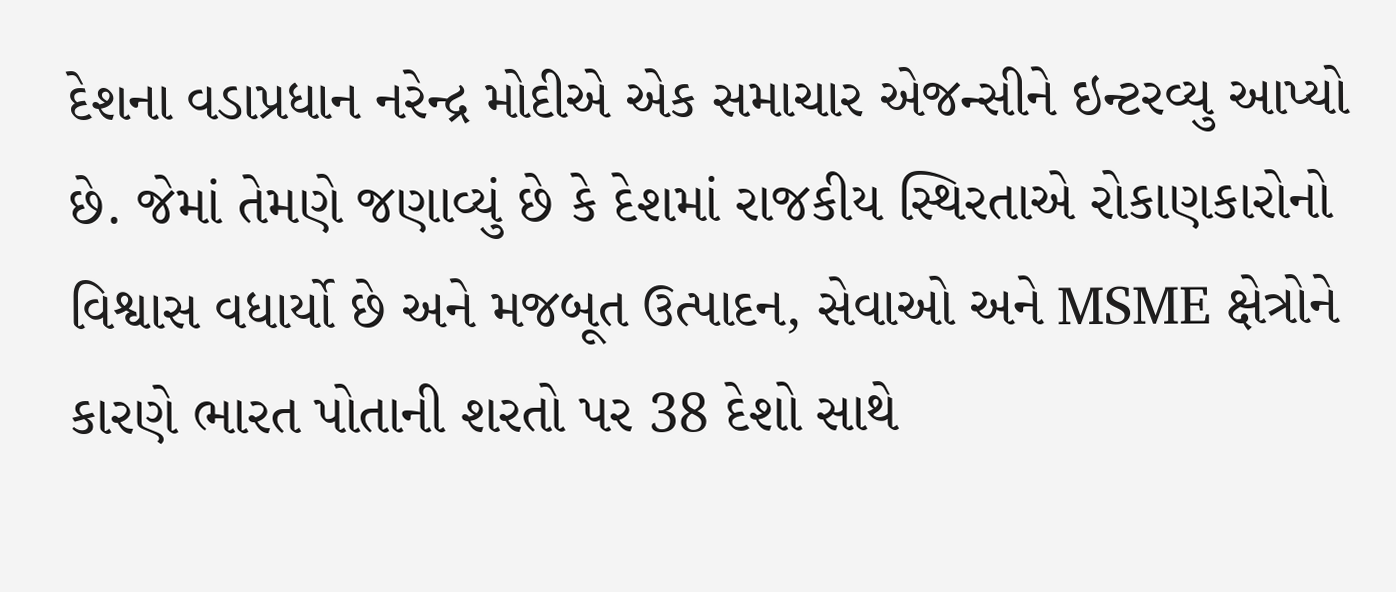દેશના વડાપ્રધાન નરેન્દ્ર મોદીએ એક સમાચાર એજન્સીને ઇન્ટરવ્યુ આપ્યો છે. જેમાં તેમણે જણાવ્યું છે કે દેશમાં રાજકીય સ્થિરતાએ રોકાણકારોનો વિશ્વાસ વધાર્યો છે અને મજબૂત ઉત્પાદન, સેવાઓ અને MSME ક્ષેત્રોને કારણે ભારત પોતાની શરતો પર 38 દેશો સાથે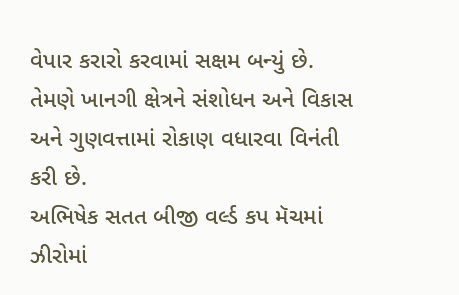વેપાર કરારો કરવામાં સક્ષમ બન્યું છે. તેમણે ખાનગી ક્ષેત્રને સંશોધન અને વિકાસ અને ગુણવત્તામાં રોકાણ વધારવા વિનંતી કરી છે.
અભિષેક સતત બીજી વર્લ્ડ કપ મૅચમાં ઝીરોમાં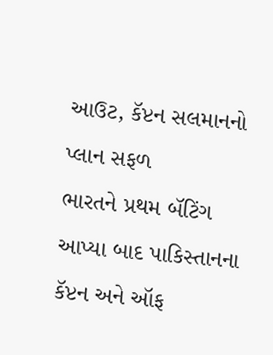આઉટ, કૅપ્ટન સલમાનનો પ્લાન સફળ
ભારતને પ્રથમ બૅટિંગ આપ્યા બાદ પાકિસ્તાનના કૅપ્ટન અને ઑફ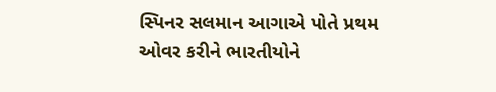સ્પિનર સલમાન આગાએ પોતે પ્રથમ ઓવર કરીને ભારતીયોને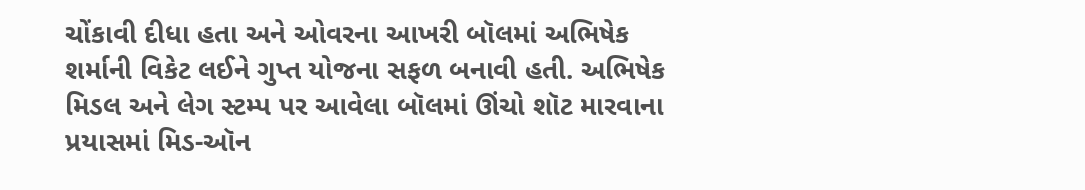ચોંકાવી દીધા હતા અને ઓવરના આખરી બૉલમાં અભિષેક શર્માની વિકેટ લઈને ગુપ્ત યોજના સફળ બનાવી હતી. અભિષેક મિડલ અને લેગ સ્ટમ્પ પર આવેલા બૉલમાં ઊંચો શૉટ મારવાના પ્રયાસમાં મિડ-ઑન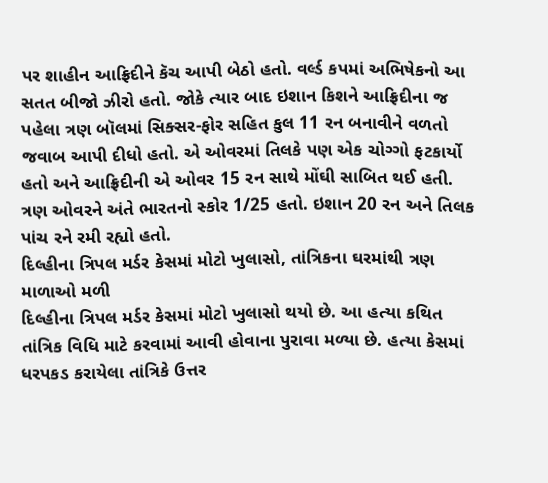પર શાહીન આફ્રિદીને કૅચ આપી બેઠો હતો. વર્લ્ડ કપમાં અભિષેકનો આ સતત બીજો ઝીરો હતો. જોકે ત્યાર બાદ ઇશાન કિશને આફ્રિદીના જ પહેલા ત્રણ બૉલમાં સિક્સર-ફોર સહિત કુલ 11 રન બનાવીને વળતો જવાબ આપી દીધો હતો. એ ઓવરમાં તિલકે પણ એક ચોગ્ગો ફટકાર્યો હતો અને આફ્રિદીની એ ઓવર 15 રન સાથે મોંઘી સાબિત થઈ હતી. ત્રણ ઓવરને અંતે ભારતનો સ્કોર 1/25 હતો. ઇશાન 20 રન અને તિલક પાંચ રને રમી રહ્યો હતો.
દિલ્હીના ત્રિપલ મર્ડર કેસમાં મોટો ખુલાસો, તાંત્રિકના ઘરમાંથી ત્રણ માળાઓ મળી
દિલ્હીના ત્રિપલ મર્ડર કેસમાં મોટો ખુલાસો થયો છે. આ હત્યા કથિત તાંત્રિક વિધિ માટે કરવામાં આવી હોવાના પુરાવા મળ્યા છે. હત્યા કેસમાં ધરપકડ કરાયેલા તાંત્રિકે ઉત્તર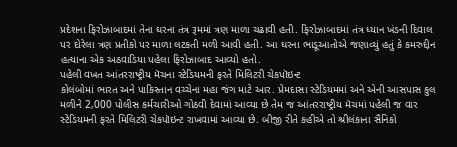પ્રદેશના ફિરોઝાબાદમાં તેના ઘરના તંત્ર રૂમમાં ત્રણ માળા ચઢાવી હતી. ફિરોઝાબાદમાં તંત્ર ધ્યાન ખંડની દિવાલ પર દોરેલા ત્રણ પ્રતીકો પર માળા લટકતી મળી આવી હતી. આ ઘરના ભાડૂઆતોએ જણાવ્યું હતું કે કમરુદ્દીન હત્યાના એક અઠવાડિયા પહેલા ફિરોઝાબાદ આવ્યો હતો.
પહેલી વખત આંતરરાષ્ટ્રીય મૅચના સ્ટેડિયમની ફરતે મિલિટરી ચેકપૉઇન્ટ
કોલંબોમાં ભારત અને પાકિસ્તાન વચ્ચેના મહા જંગ માટે આર. પ્રેમદાસા સ્ટેડિયમમાં અને એની આસપાસ કુલ મળીને 2,000 પોલીસ કર્મચારીઓ ગોઠવી દેવામાં આવ્યા છે તેમ જ આંતરરાષ્ટ્રીય મૅચમાં પહેલી જ વાર સ્ટેડિયમની ફરતે મિલિટરી ચેકપૉઇન્ટ રાખવામાં આવ્યા છે. બીજી રીતે કહીએ તો શ્રીલંકાના સૈનિકો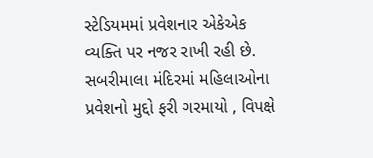સ્ટેડિયમમાં પ્રવેશનાર એકેએક વ્યક્તિ પર નજર રાખી રહી છે.
સબરીમાલા મંદિરમાં મહિલાઓના પ્રવેશનો મુદ્દો ફરી ગરમાયો , વિપક્ષે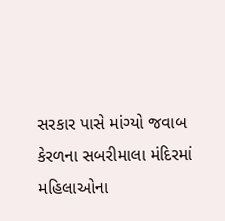સરકાર પાસે માંગ્યો જવાબ
કેરળના સબરીમાલા મંદિરમાં મહિલાઓના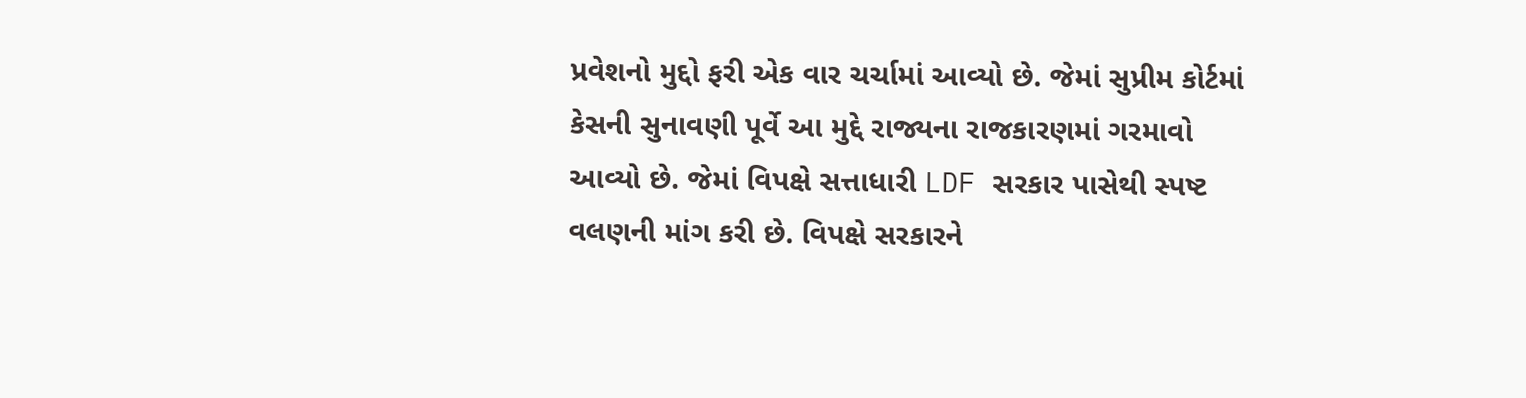પ્રવેશનો મુદ્દો ફરી એક વાર ચર્ચામાં આવ્યો છે. જેમાં સુપ્રીમ કોર્ટમાં કેસની સુનાવણી પૂર્વે આ મુદ્દે રાજ્યના રાજકારણમાં ગરમાવો આવ્યો છે. જેમાં વિપક્ષે સત્તાધારી LDF સરકાર પાસેથી સ્પષ્ટ વલણની માંગ કરી છે. વિપક્ષે સરકારને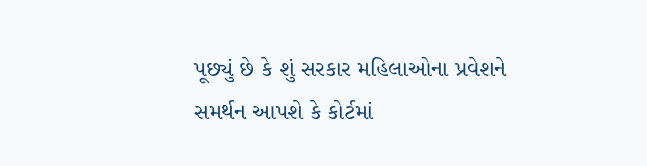પૂછ્યું છે કે શું સરકાર મહિલાઓના પ્રવેશને સમર્થન આપશે કે કોર્ટમાં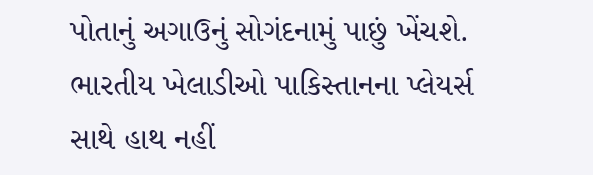પોતાનું અગાઉનું સોગંદનામું પાછું ખેંચશે.
ભારતીય ખેલાડીઓ પાકિસ્તાનના પ્લેયર્સ સાથે હાથ નહીં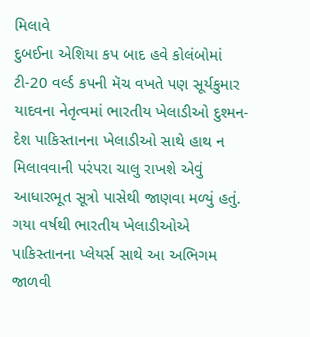મિલાવે
દુબઈના એશિયા કપ બાદ હવે કોલંબોમાં ટી-20 વર્લ્ડ કપની મૅચ વખતે પણ સૂર્યકુમાર યાદવના નેતૃત્વમાં ભારતીય ખેલાડીઓ દુશ્મન-દેશ પાકિસ્તાનના ખેલાડીઓ સાથે હાથ ન મિલાવવાની પરંપરા ચાલુ રાખશે એવું આધારભૂત સૂત્રો પાસેથી જાણવા મળ્યું હતું. ગયા વર્ષથી ભારતીય ખેલાડીઓએ પાકિસ્તાનના પ્લેયર્સ સાથે આ અભિગમ જાળવી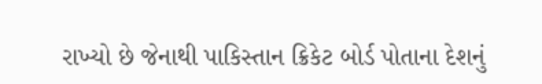રાખ્યો છે જેનાથી પાકિસ્તાન ક્રિકેટ બોર્ડ પોતાના દેશનું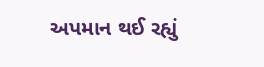અપમાન થઈ રહ્યું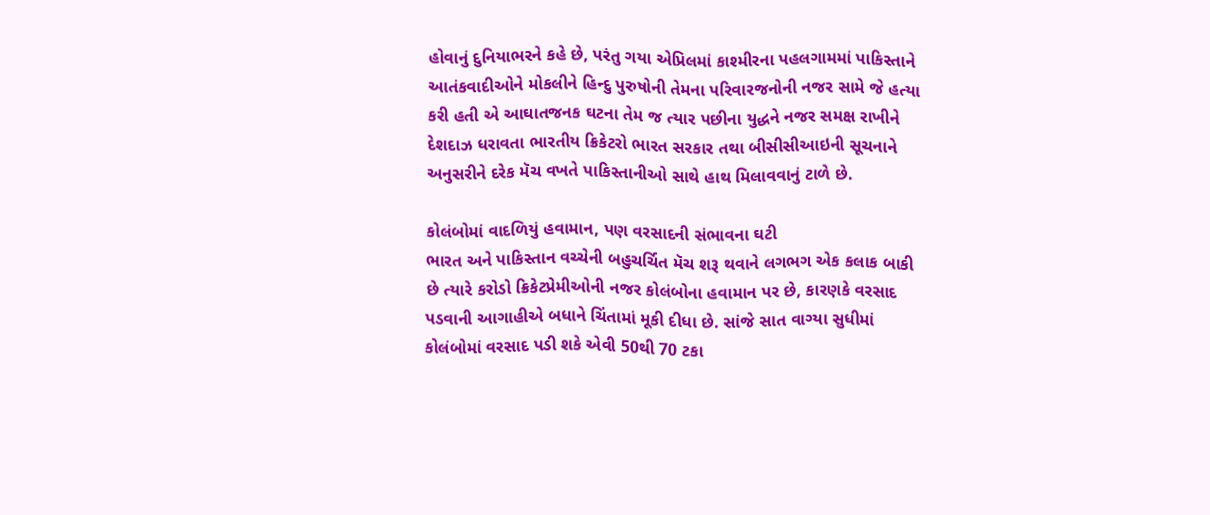હોવાનું દુનિયાભરને કહે છે, પરંતુ ગયા એપ્રિલમાં કાશ્મીરના પહલગામમાં પાકિસ્તાને આતંકવાદીઓને મોકલીને હિન્દુ પુરુષોની તેમના પરિવારજનોની નજર સામે જે હત્યા કરી હતી એ આઘાતજનક ઘટના તેમ જ ત્યાર પછીના યુદ્ધને નજર સમક્ષ રાખીને દેશદાઝ ધરાવતા ભારતીય ક્રિકેટરો ભારત સરકાર તથા બીસીસીઆઇની સૂચનાને અનુસરીને દરેક મૅચ વખતે પાકિસ્તાનીઓ સાથે હાથ મિલાવવાનું ટાળે છે.

કોલંબોમાં વાદળિયું હવામાન, પણ વરસાદની સંભાવના ઘટી
ભારત અને પાકિસ્તાન વચ્ચેની બહુચર્ચિત મૅચ શરૂ થવાને લગભગ એક કલાક બાકી છે ત્યારે કરોડો ક્રિકેટપ્રેમીઓની નજર કોલંબોના હવામાન પર છે, કારણકે વરસાદ પડવાની આગાહીએ બધાને ચિંતામાં મૂકી દીધા છે. સાંજે સાત વાગ્યા સુધીમાં કોલંબોમાં વરસાદ પડી શકે એવી 50થી 70 ટકા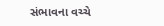સંભાવના વચ્ચે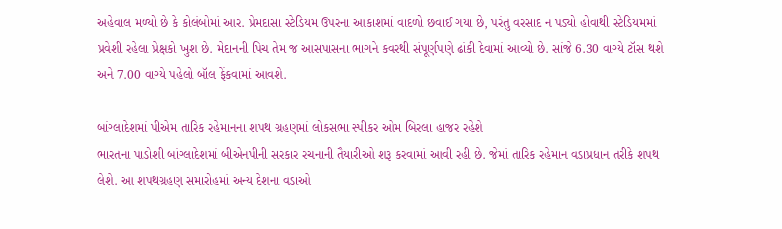અહેવાલ મળ્યો છે કે કોલંબોમાં આર. પ્રેમદાસા સ્ટેડિયમ ઉપરના આકાશમાં વાદળો છવાઈ ગયા છે, પરંતુ વરસાદ ન પડ્યો હોવાથી સ્ટેડિયમમાં પ્રવેશી રહેલા પ્રેક્ષકો ખુશ છે. મેદાનની પિચ તેમ જ આસપાસના ભાગને કવરથી સંપૂર્ણપણે ઢાંકી દેવામાં આવ્યો છે. સાંજે 6.30 વાગ્યે ટૉસ થશે અને 7.00 વાગ્યે પહેલો બૉલ ફેંકવામાં આવશે.

બાંગ્લાદેશમાં પીએમ તારિક રહેમાનના શપથ ગ્રહણમાં લોકસભા સ્પીકર ઓમ બિરલા હાજર રહેશે
ભારતના પાડોશી બાંગ્લાદેશમાં બીએનપીની સરકાર રચનાની તૈયારીઓ શરૂ કરવામાં આવી રહી છે. જેમાં તારિક રહેમાન વડાપ્રધાન તરીકે શપથ લેશે. આ શપથગ્રહણ સમારોહમાં અન્ય દેશના વડાઓ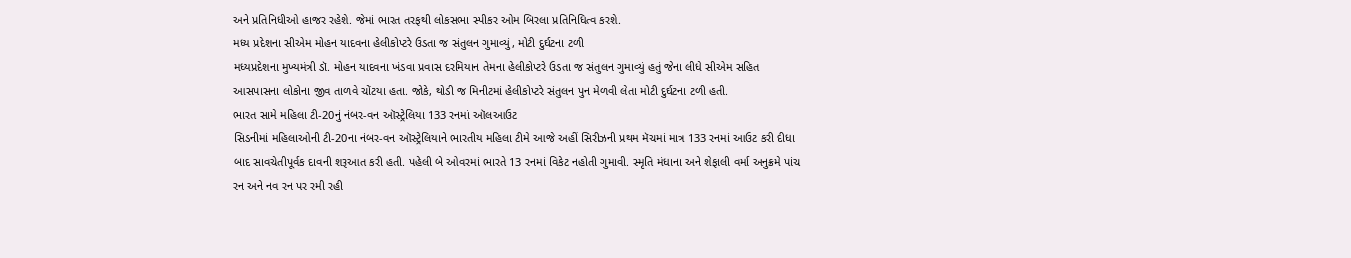અને પ્રતિનિધીઓ હાજર રહેશે. જેમાં ભારત તરફથી લોકસભા સ્પીકર ઓમ બિરલા પ્રતિનિધિત્વ કરશે.
મધ્ય પ્રદેશના સીએમ મોહન યાદવના હેલીકોપ્ટરે ઉડતા જ સંતુલન ગુમાવ્યું, મોટી દુર્ઘટના ટળી
મધ્યપ્રદેશના મુખ્યમંત્રી ડૉ. મોહન યાદવના ખંડવા પ્રવાસ દરમિયાન તેમના હેલીકોપ્ટરે ઉડતા જ સંતુલન ગુમાવ્યું હતું જેના લીધે સીએમ સહિત આસપાસના લોકોના જીવ તાળવે ચોંટયા હતા. જોકે, થોડી જ મિનીટમાં હેલીકોપ્ટરે સંતુલન પુન મેળવી લેતા મોટી દુર્ઘટના ટળી હતી.
ભારત સામે મહિલા ટી-20નું નંબર-વન ઑસ્ટ્રેલિયા 133 રનમાં ઑલઆઉટ
સિડનીમાં મહિલાઓની ટી-20ના નંબર-વન ઑસ્ટ્રેલિયાને ભારતીય મહિલા ટીમે આજે અહીં સિરીઝની પ્રથમ મૅચમાં માત્ર 133 રનમાં આઉટ કરી દીધા બાદ સાવચેતીપૂર્વક દાવની શરૂઆત કરી હતી. પહેલી બે ઓવરમાં ભારતે 13 રનમાં વિકેટ નહોતી ગુમાવી. સ્મૃતિ મંધાના અને શેફાલી વર્મા અનુક્રમે પાંચ રન અને નવ રન પર રમી રહી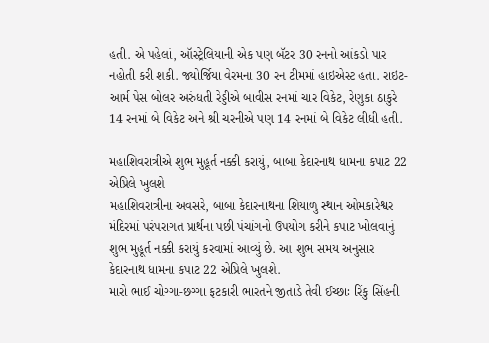હતી. એ પહેલાં, ઑસ્ટ્રેલિયાની એક પણ બૅટર 30 રનનો આંકડો પાર નહોતી કરી શકી. જ્યોર્જિયા વેરમના 30 રન ટીમમાં હાઇએસ્ટ હતા. રાઇટ-આર્મ પેસ બોલર અરુંધતી રેડ્ડીએ બાવીસ રનમાં ચાર વિકેટ, રેણુકા ઠાકુરે 14 રનમાં બે વિકેટ અને શ્રી ચરનીએ પણ 14 રનમાં બે વિકેટ લીધી હતી.

મહાશિવરાત્રીએ શુભ મુહૂર્ત નક્કી કરાયું, બાબા કેદારનાથ ધામના કપાટ 22 એપ્રિલે ખુલશે
મહાશિવરાત્રીના અવસરે, બાબા કેદારનાથના શિયાળુ સ્થાન ઓમકારેશ્વર મંદિરમાં પરંપરાગત પ્રાર્થના પછી પંચાંગનો ઉપયોગ કરીને કપાટ ખોલવાનું શુભ મુહૂર્ત નક્કી કરાયું કરવામાં આવ્યું છે. આ શુભ સમય અનુસાર કેદારનાથ ધામના કપાટ 22 એપ્રિલે ખુલશે.
મારો ભાઈ ચોગ્ગા-છગ્ગા ફટકારી ભારતને જીતાડે તેવી ઈચ્છાઃ રિંકુ સિંહની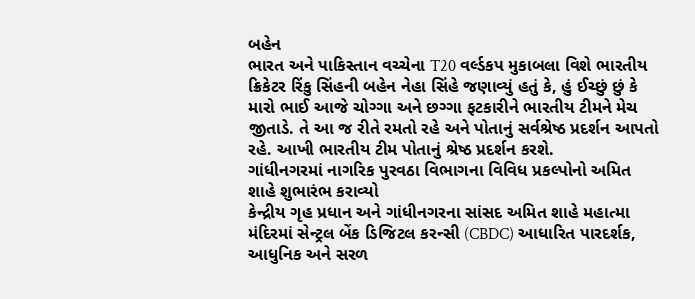બહેન
ભારત અને પાકિસ્તાન વચ્ચેના T20 વર્લ્ડકપ મુકાબલા વિશે ભારતીય ક્રિકેટર રિંકુ સિંહની બહેન નેહા સિંહે જણાવ્યું હતું કે, હું ઈચ્છું છું કે મારો ભાઈ આજે ચોગ્ગા અને છગ્ગા ફટકારીને ભારતીય ટીમને મેચ જીતાડે. તે આ જ રીતે રમતો રહે અને પોતાનું સર્વશ્રેષ્ઠ પ્રદર્શન આપતો રહે. આખી ભારતીય ટીમ પોતાનું શ્રેષ્ઠ પ્રદર્શન કરશે.
ગાંધીનગરમાં નાગરિક પુરવઠા વિભાગના વિવિધ પ્રકલ્પોનો અમિત શાહે શુભારંભ કરાવ્યો
કેન્દ્રીય ગૃહ પ્રધાન અને ગાંધીનગરના સાંસદ અમિત શાહે મહાત્મા મંદિરમાં સેન્ટ્રલ બેંક ડિજિટલ કરન્સી (CBDC) આધારિત પારદર્શક, આધુનિક અને સરળ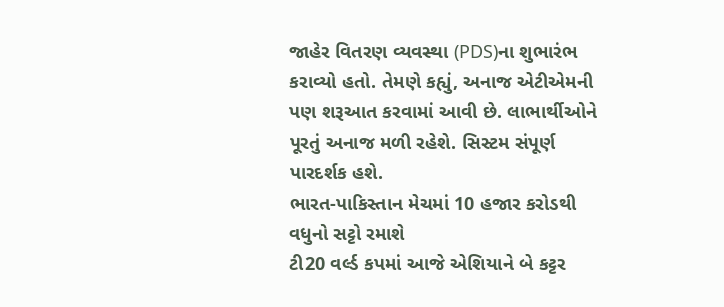જાહેર વિતરણ વ્યવસ્થા (PDS)ના શુભારંભ કરાવ્યો હતો. તેમણે કહ્યું, અનાજ એટીએમની પણ શરૂઆત કરવામાં આવી છે. લાભાર્થીઓને પૂરતું અનાજ મળી રહેશે. સિસ્ટમ સંપૂર્ણ પારદર્શક હશે.
ભારત-પાકિસ્તાન મેચમાં 10 હજાર કરોડથી વધુનો સટ્ટો રમાશે
ટી20 વર્લ્ડ કપમાં આજે એશિયાને બે કટ્ટર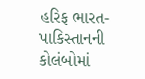હરિફ ભારત-પાકિસ્તાનની કોલંબોમાં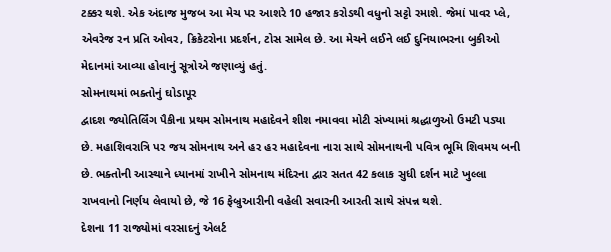ટક્કર થશે. એક અંદાજ મુજબ આ મેચ પર આશરે 10 હજાર કરોડથી વધુનો સટ્ટો રમાશે. જેમાં પાવર પ્લે, એવરેજ રન પ્રતિ ઓવર, ક્રિકેટરોના પ્રદર્શન, ટોસ સામેલ છે. આ મેચને લઈને લઈ દુનિયાભરના બુકીઓ મેદાનમાં આવ્યા હોવાનું સૂત્રોએ જણાવ્યું હતું.
સોમનાથમાં ભક્તોનું ઘોડાપૂર
દ્વાદશ જ્યોતિર્લિંગ પૈકીના પ્રથમ સોમનાથ મહાદેવને શીશ નમાવવા મોટી સંખ્યામાં શ્રદ્ધાળુઓ ઉમટી પડ્યા છે. મહાશિવરાત્રિ પર જય સોમનાથ અને હર હર મહાદેવના નારા સાથે સોમનાથની પવિત્ર ભૂમિ શિવમય બની છે. ભક્તોની આસ્થાને ધ્યાનમાં રાખીને સોમનાથ મંદિરના દ્વાર સતત 42 કલાક સુધી દર્શન માટે ખુલ્લા રાખવાનો નિર્ણય લેવાયો છે, જે 16 ફેબ્રુઆરીની વહેલી સવારની આરતી સાથે સંપન્ન થશે.
દેશના 11 રાજ્યોમાં વરસાદનું એલર્ટ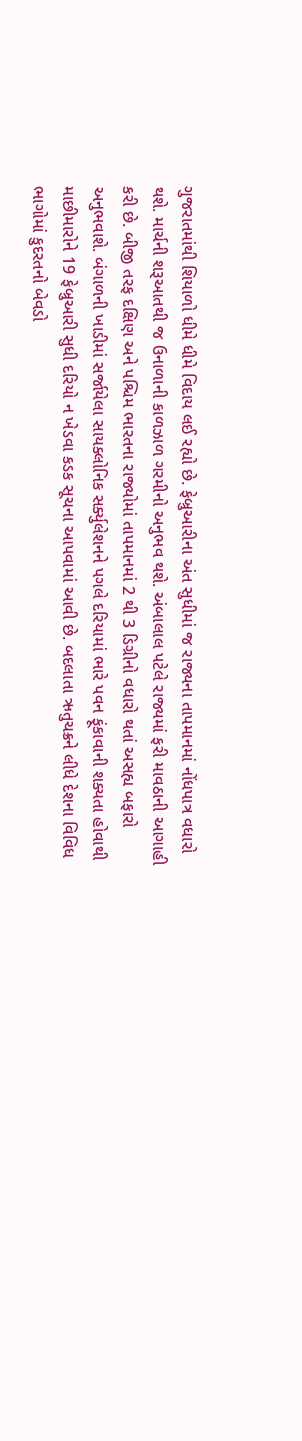ગુજરાતમાંથી શિયાળો ધીમે ધીમે વિદાય લઈ રહ્યો છે. ફેબ્રુઆરીના અંત સુધીમાં જ રાજ્યના તાપમાનમાં નોંધપાત્ર વધારો થશે. માર્ચની શરૂઆતથી જ ઉનાળાની કાળઝાળ ગરમીનો અનુભવ થશે. અંબાલાલ પટેલે રાજ્યમાં ફરી માવઠાની આગાહી કરી છે. બીજી તરફ દક્ષિણ અને પશ્ચિમ ભારતના રાજ્યોમાં તાપમાનમાં 2 થી 3 ડિગ્રીનો વધારો થતાં અસહ્ય બફારો અનુભવાશે. બંગાળની ખાડીમાં સર્જાયેલા સાયક્લોનિક સર્ક્યુલેશનને પગલે દરિયામાં ભારે પવન ફૂંકાવાની શક્યતા હોવાથી માછીમારોને 19 ફેબ્રુઆરી સુધી દરિયો ન ખેડવા કડક સૂચના આપવામાં આવી છે. બદલાતા ઋતુચક્રને લીધે દેશના વિવિધ ભાગોમાં કુદરતનો બેવડો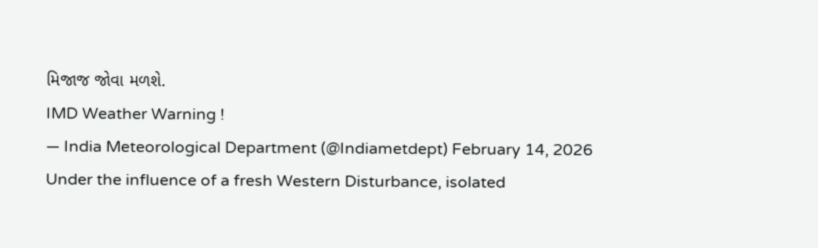મિજાજ જોવા મળશે.
IMD Weather Warning !
— India Meteorological Department (@Indiametdept) February 14, 2026
Under the influence of a fresh Western Disturbance, isolated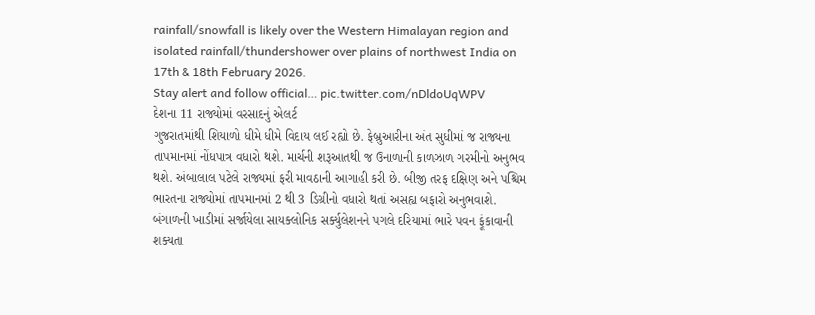rainfall/snowfall is likely over the Western Himalayan region and isolated rainfall/thundershower over plains of northwest India on 17th & 18th February 2026.
Stay alert and follow official… pic.twitter.com/nDldoUqWPV
દેશના 11 રાજ્યોમાં વરસાદનું એલર્ટ
ગુજરાતમાંથી શિયાળો ધીમે ધીમે વિદાય લઈ રહ્યો છે. ફેબ્રુઆરીના અંત સુધીમાં જ રાજ્યના તાપમાનમાં નોંધપાત્ર વધારો થશે. માર્ચની શરૂઆતથી જ ઉનાળાની કાળઝાળ ગરમીનો અનુભવ થશે. અંબાલાલ પટેલે રાજ્યમાં ફરી માવઠાની આગાહી કરી છે. બીજી તરફ દક્ષિણ અને પશ્ચિમ ભારતના રાજ્યોમાં તાપમાનમાં 2 થી 3 ડિગ્રીનો વધારો થતાં અસહ્ય બફારો અનુભવાશે. બંગાળની ખાડીમાં સર્જાયેલા સાયક્લોનિક સર્ક્યુલેશનને પગલે દરિયામાં ભારે પવન ફૂંકાવાની શક્યતા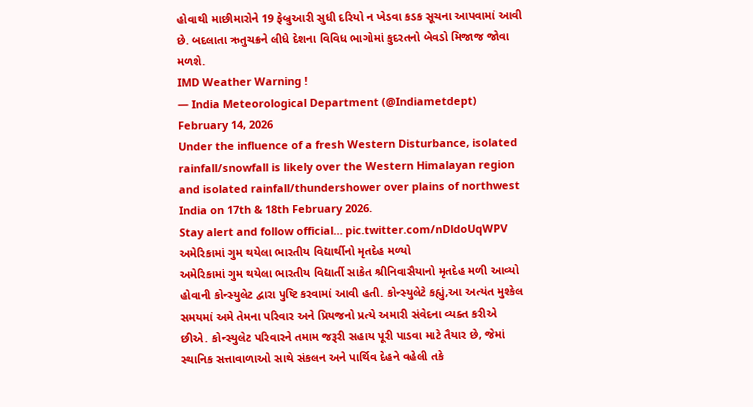હોવાથી માછીમારોને 19 ફેબ્રુઆરી સુધી દરિયો ન ખેડવા કડક સૂચના આપવામાં આવી છે. બદલાતા ઋતુચક્રને લીધે દેશના વિવિધ ભાગોમાં કુદરતનો બેવડો મિજાજ જોવા મળશે.
IMD Weather Warning !
— India Meteorological Department (@Indiametdept) February 14, 2026
Under the influence of a fresh Western Disturbance, isolated rainfall/snowfall is likely over the Western Himalayan region and isolated rainfall/thundershower over plains of northwest India on 17th & 18th February 2026.
Stay alert and follow official… pic.twitter.com/nDldoUqWPV
અમેરિકામાં ગુમ થયેલા ભારતીય વિદ્યાર્થીનો મૃતદેહ મળ્યો
અમેરિકામાં ગુમ થયેલા ભારતીય વિદ્યાર્તી સાકેત શ્રીનિવાસૈયાનો મૃતદેહ મળી આવ્યો હોવાની કોન્સ્યુલેટ દ્વારા પુષ્ટિ કરવામાં આવી હતી. કોન્સ્યુલેટે કહ્યું,આ અત્યંત મુશ્કેલ સમયમાં અમે તેમના પરિવાર અને પ્રિયજનો પ્રત્યે અમારી સંવેદના વ્યક્ત કરીએ છીએ. કોન્સ્યુલેટ પરિવારને તમામ જરૂરી સહાય પૂરી પાડવા માટે તૈયાર છે, જેમાં સ્થાનિક સત્તાવાળાઓ સાથે સંકલન અને પાર્થિવ દેહને વહેલી તકે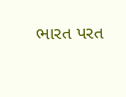ભારત પરત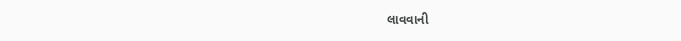લાવવાની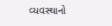વ્યવસ્થાનો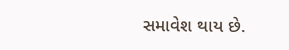સમાવેશ થાય છે.